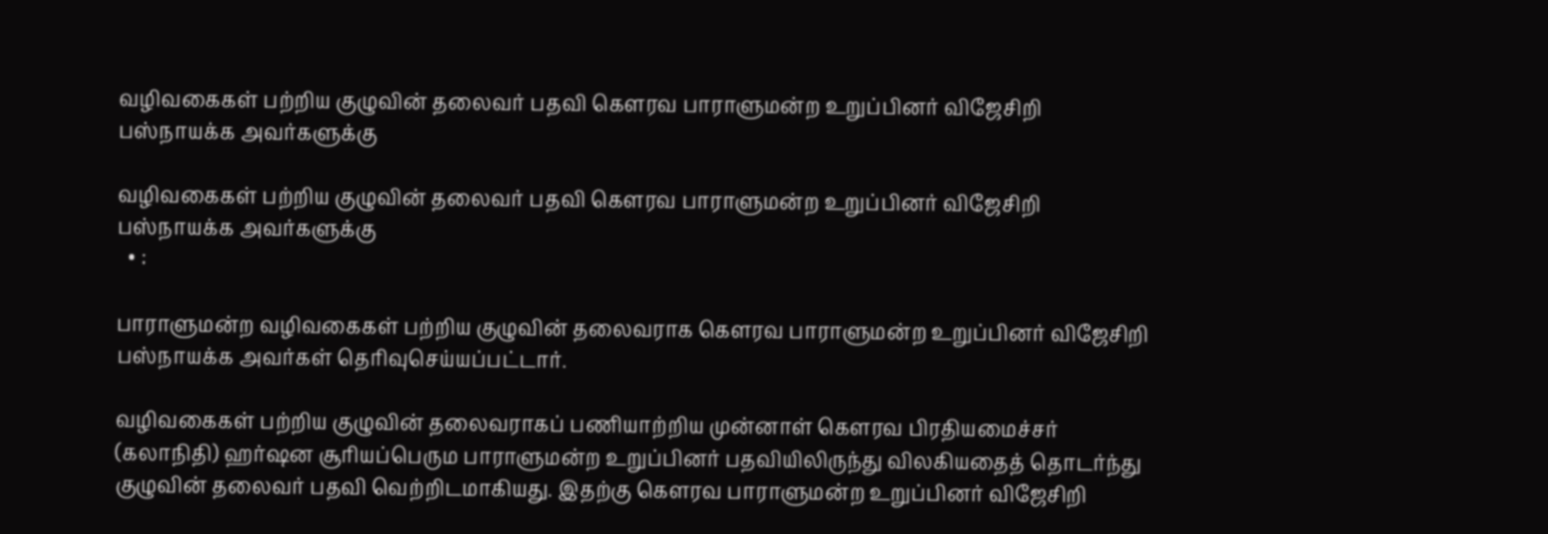வழிவகைகள் பற்றிய குழுவின் தலைவர் பதவி கௌரவ பாராளுமன்ற உறுப்பினர் விஜேசிறி பஸ்நாயக்க அவர்களுக்கு

வழிவகைகள் பற்றிய குழுவின் தலைவர் பதவி கௌரவ பாராளுமன்ற உறுப்பினர் விஜேசிறி பஸ்நாயக்க அவர்களுக்கு
  • :

பாராளுமன்ற வழிவகைகள் பற்றிய குழுவின் தலைவராக கௌரவ பாராளுமன்ற உறுப்பினர் விஜேசிறி பஸ்நாயக்க அவர்கள் தெரிவுசெய்யப்பட்டார்.

வழிவகைகள் பற்றிய குழுவின் தலைவராகப் பணியாற்றிய முன்னாள் கௌரவ பிரதியமைச்சர் (கலாநிதி) ஹர்ஷன சூரியப்பெரும பாராளுமன்ற உறுப்பினர் பதவியிலிருந்து விலகியதைத் தொடர்ந்து குழுவின் தலைவர் பதவி வெற்றிடமாகியது. இதற்கு கௌரவ பாராளுமன்ற உறுப்பினர் விஜேசிறி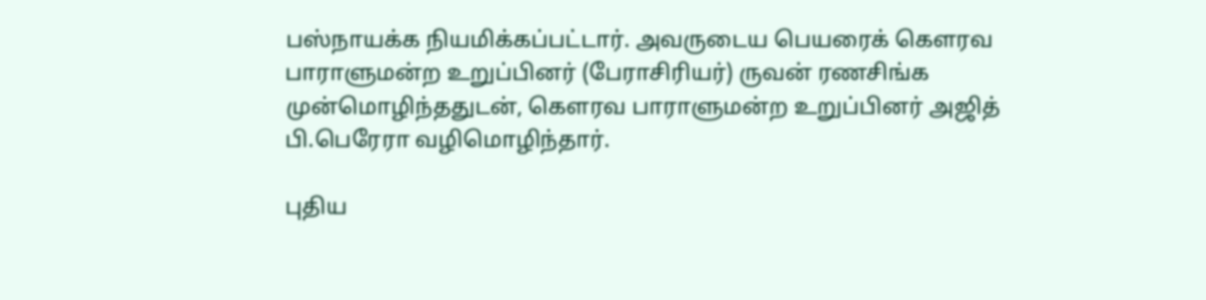பஸ்நாயக்க நியமிக்கப்பட்டார். அவருடைய பெயரைக் கௌரவ பாராளுமன்ற உறுப்பினர் (பேராசிரியர்) ருவன் ரணசிங்க முன்மொழிந்ததுடன், கௌரவ பாராளுமன்ற உறுப்பினர் அஜித் பி.பெரேரா வழிமொழிந்தார்.

புதிய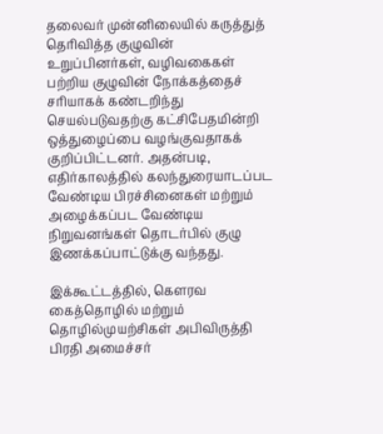தலைவர் முன்னிலையில் கருத்துத் தெரிவித்த குழுவின் உறுப்பினர்கள், வழிவகைகள் பற்றிய குழுவின் நோக்கத்தைச் சரியாகக் கண்டறிந்து செயல்படுவதற்கு கட்சிபேதமின்றி ஒத்துழைப்பை வழங்குவதாகக் குறிப்பிட்டனர். அதன்படி, எதிர்காலத்தில் கலந்துரையாடப்பட வேண்டிய பிரச்சினைகள் மற்றும் அழைக்கப்பட வேண்டிய நிறுவனங்கள் தொடர்பில் குழு இணக்கப்பாட்டுக்கு வந்தது.

இக்கூட்டத்தில், கௌரவ கைத்தொழில் மற்றும் தொழில்முயற்சிகள் அபிவிருத்தி பிரதி அமைச்சர்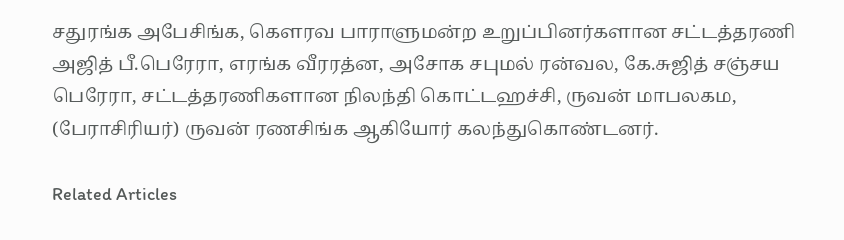சதுரங்க அபேசிங்க, கௌரவ பாராளுமன்ற உறுப்பினர்களான சட்டத்தரணி அஜித் பீ.பெரேரா, எரங்க வீரரத்ன, அசோக சபுமல் ரன்வல, கே.சுஜித் சஞ்சய பெரேரா, சட்டத்தரணிகளான நிலந்தி கொட்டஹச்சி, ருவன் மாபலகம, (பேராசிரியர்) ருவன் ரணசிங்க ஆகியோர் கலந்துகொண்டனர்.

Related Articles